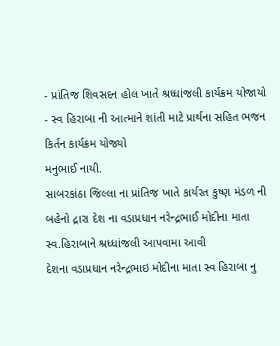- પ્રાંતિજ શિવસદન હોલ ખાતે શ્રધ્ધાંજલી કાર્યક્રમ યોજાયો
- સ્વ હિરાબા ની આત્માને શાંતી માટે પ્રાર્થના સહિત ભજન કિર્તન કાર્યક્રમ યોજ્યો
મનુભાઈ નાયી.
સાબરકાંઠા જિલ્લા ના પ્રાંતિજ ખાતે કાર્યરત કુષ્ણ મંડળ ની બહેનો દ્રારા દેશ ના વડાપ્રધાન નરેન્દ્રભાઈ મોદીના માતા સ્વ.હિરાબાને શ્રધ્ધાંજલી આપવામા આવી
દેશના વડાપ્રધાન નરેન્દ્રભાઇ મોદીના માતા સ્વ હિરાબા નુ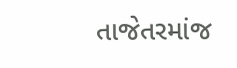તાજેતરમાંજ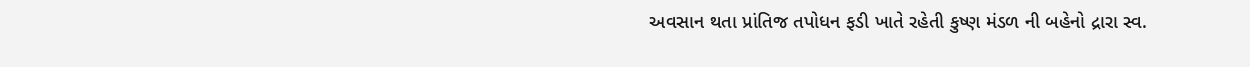અવસાન થતા પ્રાંતિજ તપોધન ફડી ખાતે રહેતી કુષ્ણ મંડળ ની બહેનો દ્રારા સ્વ.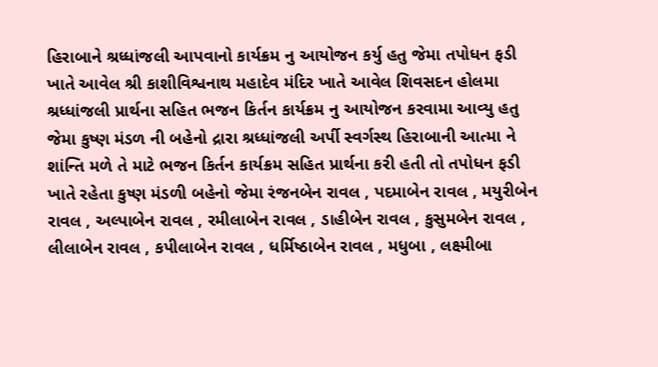હિરાબાને શ્રધ્ધાંજલી આપવાનો કાર્યક્રમ નુ આયોજન કર્યુ હતુ જેમા તપોધન ફડી ખાતે આવેલ શ્રી કાશીવિશ્વનાથ મહાદેવ મંદિર ખાતે આવેલ શિવસદન હોલમા શ્રધ્ધાંજલી પ્રાર્થના સહિત ભજન કિર્તન કાર્યક્રમ નુ આયોજન કરવામા આવ્યુ હતુ જેમા કુષ્ણ મંડળ ની બહેનો દ્રારા શ્રધ્ધાંજલી અર્પી સ્વર્ગસ્થ હિરાબાની આત્મા ને શાંન્તિ મળે તે માટે ભજન કિર્તન કાર્યક્રમ સહિત પ્રાર્થના કરી હતી તો તપોધન ફડી ખાતે રહેતા કુષ્ણ મંડળી બહેનો જેમા રંજનબેન રાવલ , પદમાબેન રાવલ , મયુરીબેન રાવલ , અલ્પાબેન રાવલ , રમીલાબેન રાવલ , ડાહીબેન રાવલ , કુસુમબેન રાવલ , લીલાબેન રાવલ , કપીલાબેન રાવલ , ધર્મિષ્ઠાબેન રાવલ , મધુબા , લક્ષ્મીબા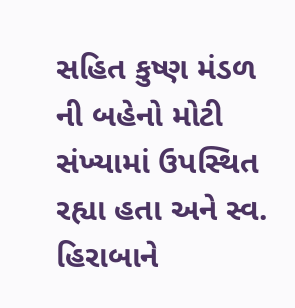સહિત કુષ્ણ મંડળ ની બહેનો મોટી સંખ્યામાં ઉપસ્થિત રહ્યા હતા અને સ્વ. હિરાબાને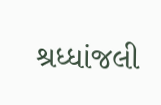શ્રધ્ધાંજલી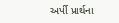અર્પી પ્રાર્થના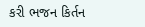કરી ભજન કિર્તન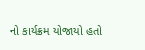નો કાર્યક્રમ યોજાયો હતો